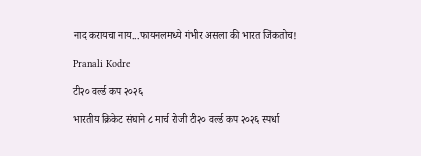नाद करायचा नाय...फायनलमध्ये गंभीर असला की भारत जिंकतोच!

Pranali Kodre

टी२० वर्ल्ड कप २०२६

भारतीय क्रिकेट संघाने ८ मार्च रोजी टी२० वर्ल्ड कप २०२६ स्पर्धा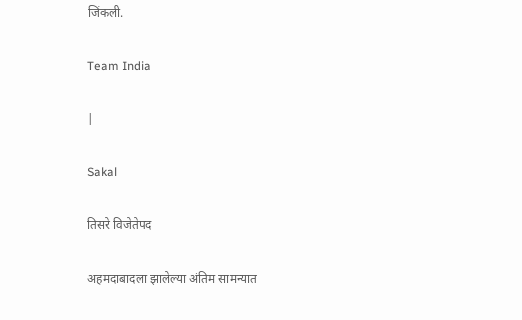जिंकली.

Team India

|

Sakal

तिसरे विजेतेपद

अहमदाबादला झालेल्या अंतिम सामन्यात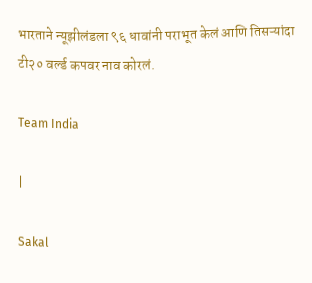भारताने न्यूझीलंडला ९६ धावांनी पराभूत केलं आणि तिसऱ्यांदा टी२० वर्ल्ड कपवर नाव कोरलं.

Team India

|

Sakal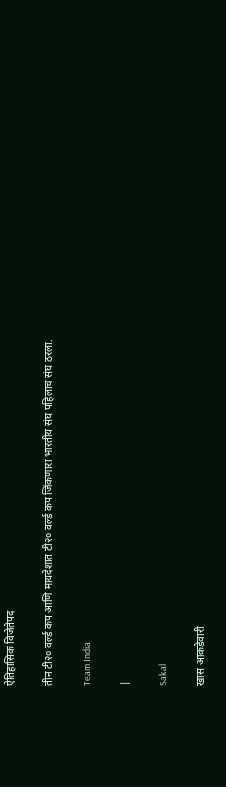ऐतिहासिक विजेतेपद

तीन टी२० वर्ल्ड कप आणि मायदेशात टी२० वर्ल्ड कप जिंकणारा भारतीय संघ पहिलाच संघ ठरला.

Team India

|

Sakal

खास आकडेवारी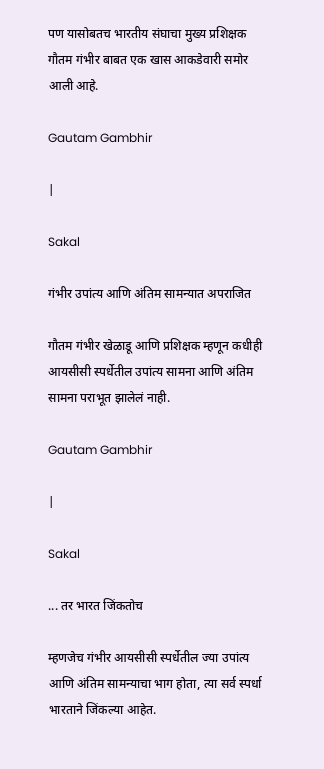पण यासोबतच भारतीय संघाचा मुख्य प्रशिक्षक गौतम गंभीर बाबत एक खास आकडेवारी समोर आली आहे.

Gautam Gambhir

|

Sakal

गंभीर उपांत्य आणि अंतिम सामन्यात अपराजित

गौतम गंभीर खेळाडू आणि प्रशिक्षक म्हणून कधीही आयसीसी स्पर्धेतील उपांत्य सामना आणि अंतिम सामना पराभूत झालेलं नाही.

Gautam Gambhir

|

Sakal

... तर भारत जिंकतोच

म्हणजेच गंभीर आयसीसी स्पर्धेतील ज्या उपांत्य आणि अंतिम सामन्याचा भाग होता, त्या सर्व स्पर्धा भारताने जिंकल्या आहेत.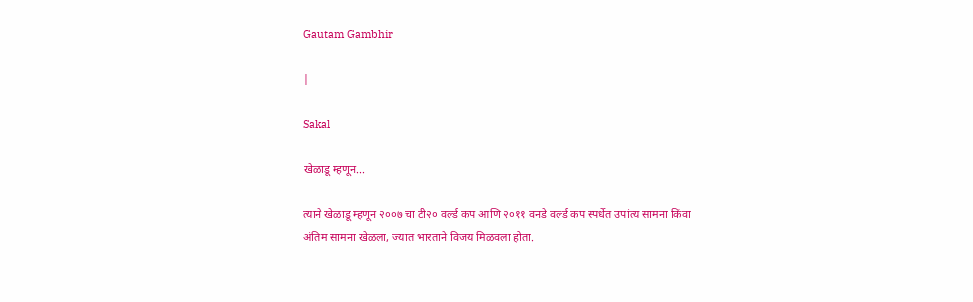Gautam Gambhir

|

Sakal

खेळाडू म्हणून...

त्याने खेळाडू म्हणून २००७ चा टी२० वर्ल्ड कप आणि २०११ वनडे वर्ल्ड कप स्पर्धेत उपांत्य सामना किंवा अंतिम सामना खेळला, ज्यात भारताने विजय मिळवला होता.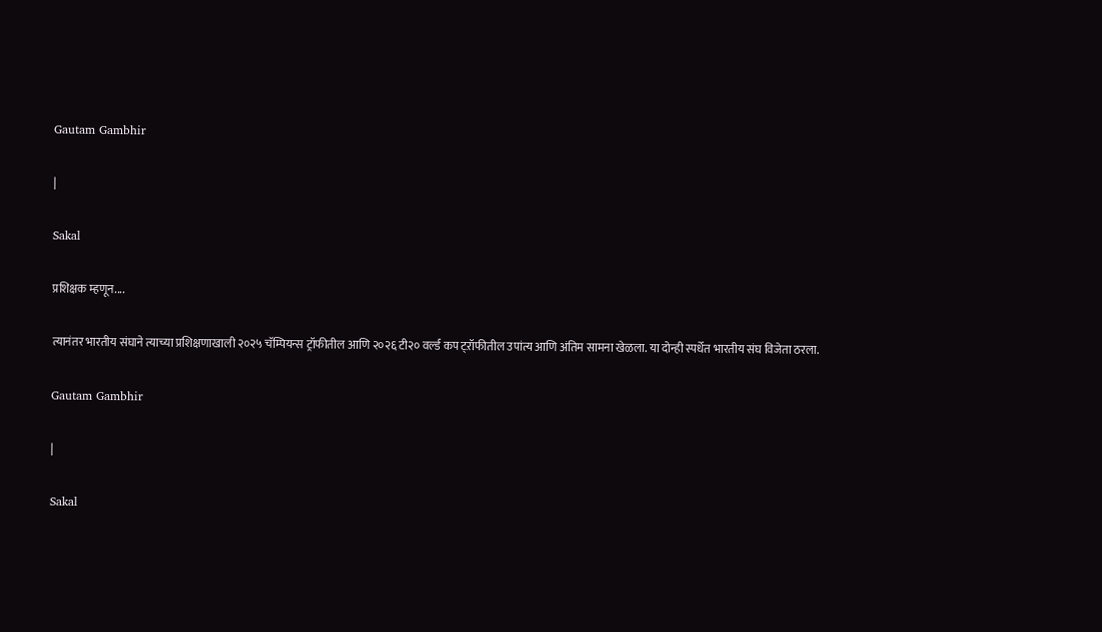Gautam Gambhir

|

Sakal

प्रशिक्षक म्हणून....

त्यानंतर भारतीय संघाने त्याच्या प्रशिक्षणाखाली २०२५ चॅम्पियन्स ट्रॉफीतील आणि २०२६ टी२० वर्ल्ड कप ट्ऱॉफीतील उपांत्य आणि अंतिम सामना खेळला. या दोन्ही स्पर्धेत भारतीय संघ विजेता ठरला.

Gautam Gambhir

|

Sakal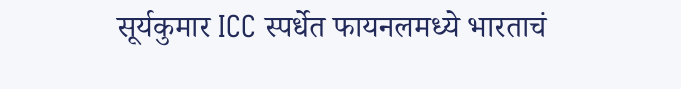सूर्यकुमार ICC स्पर्धेत फायनलमध्ये भारताचं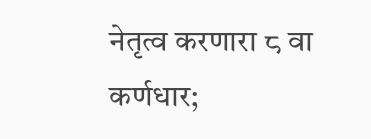नेतृत्व करणारा ८ वा कर्णधार;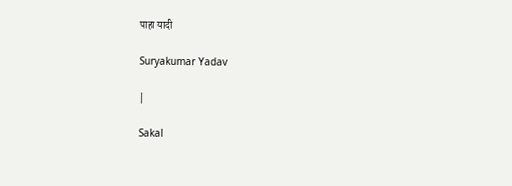पाहा यादी

Suryakumar Yadav

|

Sakal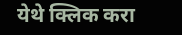येथे क्लिक करा